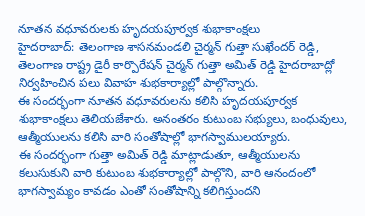నూతన వధూవరులకు హృదయపూర్వక శుభాకాంక్షలు
హైదరాబాద్: తెలంగాణ శాసనమండలి చైర్మన్ గుత్తా సుఖేందర్ రెడ్డి, తెలంగాణ రాష్ట్ర డైరీ కార్పొరేషన్ చైర్మన్ గుత్తా అమిత్ రెడ్డి హైదరాబాద్లో నిర్వహించిన పలు వివాహ శుభకార్యాల్లో పాల్గొన్నారు.
ఈ సందర్భంగా నూతన వధూవరులను కలిసి హృదయపూర్వక శుభాకాంక్షలు తెలియజేశారు. అనంతరం కుటుంబ సభ్యులు, బంధువులు, ఆత్మీయులను కలిసి వారి సంతోషాల్లో భాగస్వాములయ్యారు.
ఈ సందర్భంగా గుత్తా అమిత్ రెడ్డి మాట్లాడుతూ, ఆత్మీయులను కలుసుకుని వారి కుటుంబ శుభకార్యాల్లో పాల్గొని, వారి ఆనందంలో భాగస్వామ్యం కావడం ఎంతో సంతోషాన్ని కలిగిస్తుందని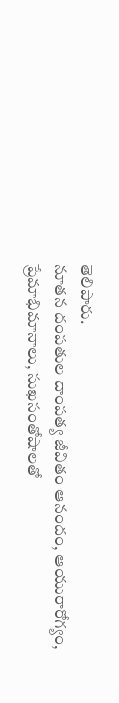తెలిపారు.
నూతన దంపతుల దాంపత్య జీవితం ఆనందం, ఆయురారోగ్యం, ప్రేమాభిమానాలు, సుఖసంతోషాలతో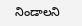నిండాలని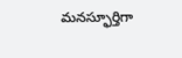మనస్ఫూర్తిగా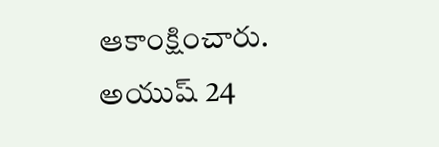ఆకాంక్షించారు.
అయుష్ 24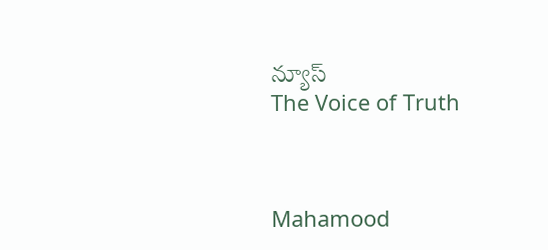న్యూస్
The Voice of Truth



Mahamood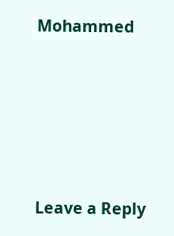Mohammed






Leave a Reply